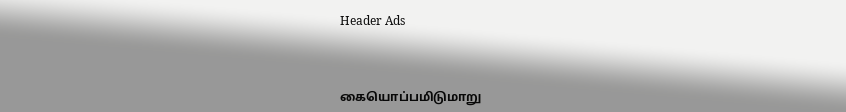Header Ads



கையொப்பமிடுமாறு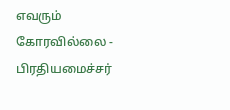எவரும் கோரவில்லை - பிரதியமைச்சர்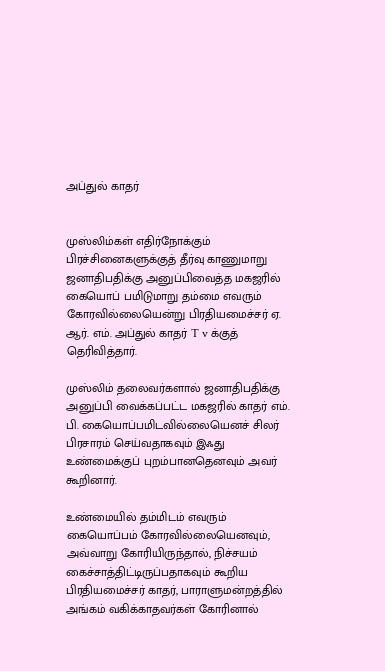அப்துல் காதர்


முஸ்லிம்கள் எதிர்நோக்கும் பிரச்சினைகளுக்குத் தீர்வு காணுமாறு ஜனாதிபதிக்கு அனுப்பிவைத்த மகஜரில் கையொப் பமிடுமாறு தம்மை எவரும் கோரவில்லையென்று பிரதியமைச்சர் ஏ. ஆர். எம். அப்துல் காதர் T v க்குத் தெரிவித்தார்.

முஸ்லிம் தலைவர்களால் ஜனாதிபதிக்கு அனுப்பி வைக்கப்பட்ட மகஜரில் காதர் எம். பி. கையொப்பமிடவில்லையெனச் சிலர் பிரசாரம் செய்வதாகவும் இஃது உண்மைக்குப் புறம்பானதெனவும் அவர் கூறினார்.

உண்மையில் தம்மிடம் எவரும் கையொப்பம் கோரவில்லையெனவும், அவ்வாறு கோரியிருந்தால், நிச்சயம் கைச்சாத்திட்டிருப்பதாகவும் கூறிய பிரதியமைச்சர் காதர், பாராளுமன்றத்தில் அங்கம் வகிக்காதவர்கள் கோரினால்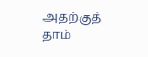அதற்குத் தாம்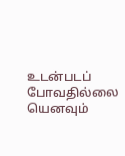உடன்படப் போவதில்லை யெனவும்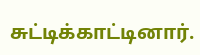சுட்டிக்காட்டினார்.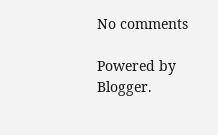No comments

Powered by Blogger.